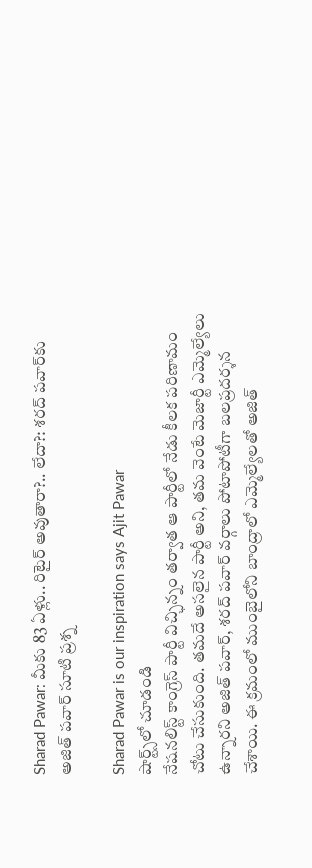Sharad Pawar: మీకు 83 ఏళ్లు.. రిటైర్ అవుతారా?.. లేదా?: శరద్ పవార్‌కు అజిత్ పవార్ సూటి ప్రశ్న

Sharad Pawar is our inspiration says Ajit Pawar
షార్ట్స్‌లో చూడండి
నేషనలిస్ట్ కాంగ్రెస్ పార్టీ విచ్ఛిన్నం తర్వాత ఆ పార్టీలో నేడు కీలక పరిణామం చోటు చేసుకుంది. తమదే అసలైన పార్టీ అని, తమ వెంటే మెజార్టీ ఎమ్మెల్యేలు ఉన్నారని అజిత్ పవార్, శరద్ పవార్ వర్గాలు పోటాపోటీగా బలప్రదర్శన చేశాయి. ఈ క్రమంలో ముంబైలోని బాంద్రాలో ఎమ్మెల్యేలతో అజిత్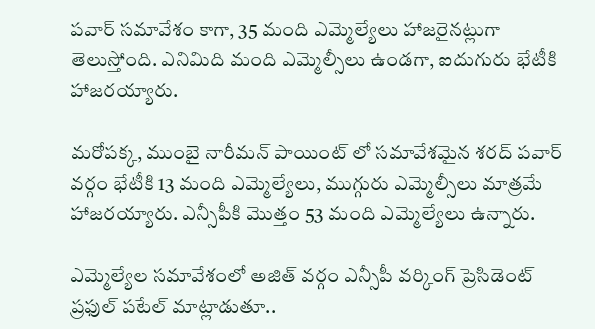పవార్ సమావేశం కాగా, 35 మంది ఎమ్మెల్యేలు హాజరైనట్లుగా తెలుస్తోంది. ఎనిమిది మంది ఎమ్మెల్సీలు ఉండగా, ఐదుగురు భేటీకి హాజరయ్యారు.

మరోపక్క, ముంబై నారీమన్ పాయింట్ లో సమావేశమైన శరద్ పవార్ వర్గం భేటీకి 13 మంది ఎమ్మెల్యేలు, ముగ్గురు ఎమ్మెల్సీలు మాత్రమే హాజరయ్యారు. ఎన్సీపీకి మొత్తం 53 మంది ఎమ్మెల్యేలు ఉన్నారు.

ఎమ్మెల్యేల సమావేశంలో అజిత్ వర్గం ఎన్సీపీ వర్కింగ్ ప్రెసిడెంట్ ప్రఫుల్ పటేల్ మాట్లాడుతూ..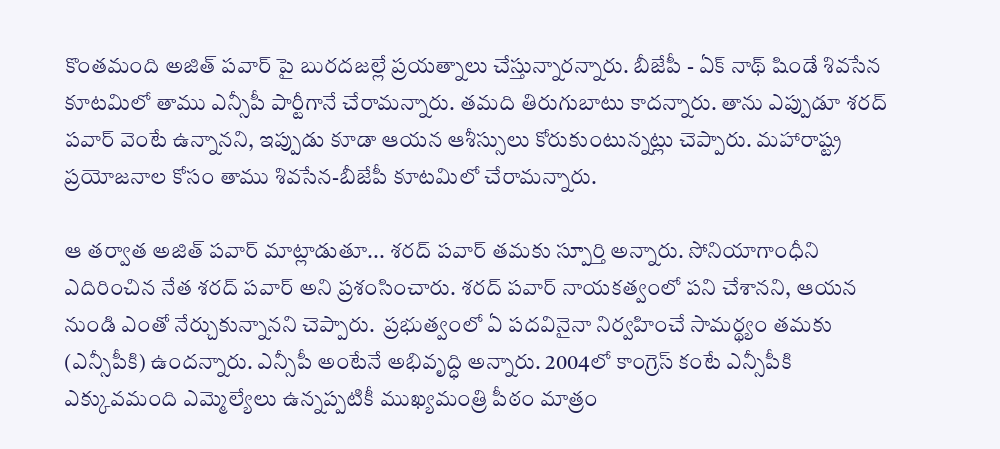కొంతమంది అజిత్ పవార్ పై బురదజల్లే ప్రయత్నాలు చేస్తున్నారన్నారు. బీజేపీ - ఏక్ నాథ్ షిండే శివసేన కూటమిలో తాము ఎన్సీపీ పార్టీగానే చేరామన్నారు. తమది తిరుగుబాటు కాదన్నారు. తాను ఎప్పుడూ శరద్ పవార్ వెంటే ఉన్నానని, ఇప్పుడు కూడా ఆయన ఆశీస్సులు కోరుకుంటున్నట్లు చెప్పారు. మహారాష్ట్ర ప్రయోజనాల కోసం తాము శివసేన-బీజేపీ కూటమిలో చేరామన్నారు.

ఆ తర్వాత అజిత్ పవార్ మాట్లాడుతూ... శరద్ పవార్ తమకు స్పూర్తి అన్నారు. సోనియాగాంధీని ఎదిరించిన నేత శరద్ పవార్ అని ప్రశంసించారు. శరద్ పవార్ నాయకత్వంలో పని చేశానని, ఆయన నుండి ఎంతో నేర్చుకున్నానని చెప్పారు.  ప్రభుత్వంలో ఏ పదవినైనా నిర్వహించే సామర్థ్యం తమకు (ఎన్సీపీకి) ఉందన్నారు. ఎన్సీపీ అంటేనే అభివృద్ధి అన్నారు. 2004లో కాంగ్రెస్ కంటే ఎన్సీపీకి ఎక్కువమంది ఎమ్మెల్యేలు ఉన్నప్పటికీ ముఖ్యమంత్రి పీఠం మాత్రం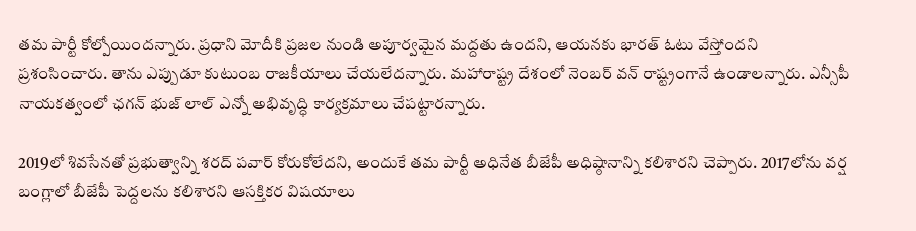తమ పార్టీ కోల్పోయిందన్నారు. ప్రధాని మోదీకి ప్రజల నుండి అపూర్వమైన మద్దతు ఉందని, ఆయనకు భారత్ ఓటు వేస్తోందని ప్రశంసించారు. తాను ఎప్పుడూ కుటుంబ రాజకీయాలు చేయలేదన్నారు. మహారాష్ట్ర దేశంలో నెంబర్ వన్ రాష్ట్రంగానే ఉండాలన్నారు. ఎన్సీపీ నాయకత్వంలో ఛగన్ భుజ్ లాల్ ఎన్నో అభివృద్ధి కార్యక్రమాలు చేపట్టారన్నారు.

2019లో శివసేనతో ప్రభుత్వాన్ని శరద్ పవార్ కోరుకోలేదని, అందుకే తమ పార్టీ అధినేత బీజేపీ అధిష్ఠానాన్ని కలిశారని చెప్పారు. 2017లోను వర్ష బంగ్లాలో బీజేపీ పెద్దలను కలిశారని ఆసక్తికర విషయాలు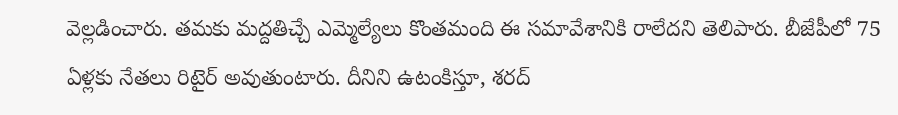వెల్లడించారు. తమకు మద్దతిచ్చే ఎమ్మెల్యేలు కొంతమంది ఈ సమావేశానికి రాలేదని తెలిపారు. బీజేపీలో 75 ఏళ్లకు నేతలు రిటైర్ అవుతుంటారు. దీనిని ఉటంకిస్తూ, శరద్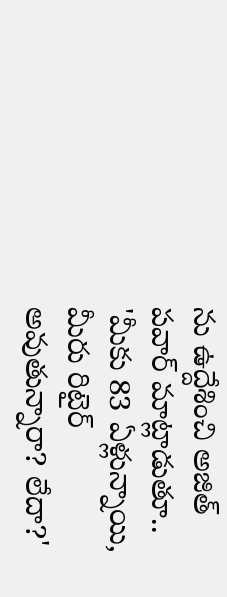ను ఉద్దేశించి అజిత్ పవార్ మాట్లాడుతూ.. 'మీకు 83 ఏళ్లున్నాయి, మీరు రిటైర్ అవుతున్నారా? లేదా?'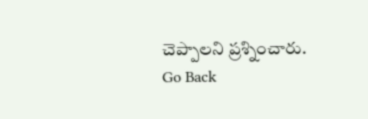చెప్పాలని ప్రశ్నించారు.
Go Back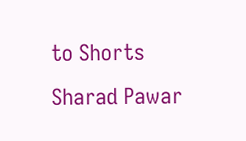to Shorts
Sharad Pawar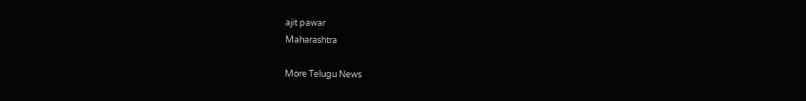ajit pawar
Maharashtra

More Telugu News